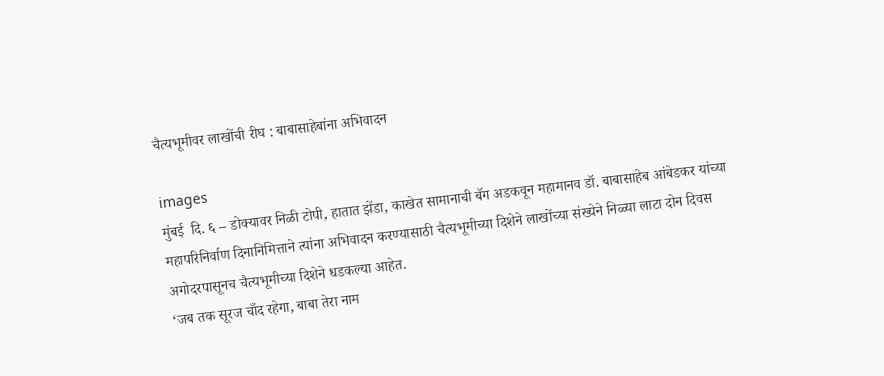चैत्यभूमीवर लाखोंची रीघ : बाबासाहेबांना अभिवादन

images
मुंबई  दि. ६ – डोक्यावर निळी टोपी, हातात झेंडा, काखेत सामानाची बॅग अडकवून महामानव डॉ. बाबासाहेब आंबेडकर यांच्या महापरिनिर्वाण दिनानिमित्ताने त्यांना अभिवादन करण्यासाठी चैत्यभूमीच्या दिशेने लाखोंच्या संख्येने निळ्या लाटा दोन दिवस अगोदरपासूनच चैत्यभूमीच्या दिशेने धडकल्या आहेत.
‘जब तक सूरज चाँद रहेगा, बाबा तेरा नाम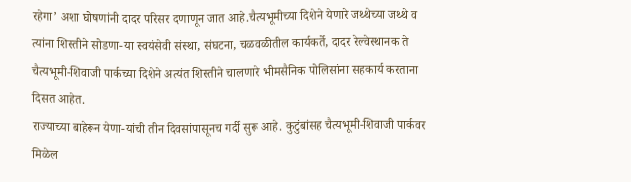रहेगा’ अशा घोषणांनी दादर परिसर दणाणून जात आहे.चैत्यभूमीच्या दिशेने येणारे जथ्थेच्या जथ्थे व त्यांना शिस्तीने सोडणा-या स्वयंसेवी संस्था, संघटना, चळवळीतील कार्यकर्ते, दादर रेल्वेस्थानक ते चैत्यभूमी-शिवाजी पार्कच्या दिशेने अत्यंत शिस्तीने चालणारे भीमसैनिक पोलिसांना सहकार्य करताना दिसत आहेत.
राज्याच्या बाहेरून येणा-यांची तीन दिवसांपासूनच गर्दी सुरू आहे. कुटुंबांसह चैत्यभूमी-शिवाजी पार्कवर मिळेल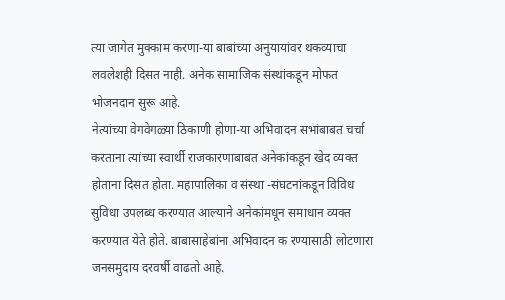त्या जागेत मुक्काम करणा-या बाबांच्या अनुयायांवर थकव्याचा लवलेशही दिसत नाही. अनेक सामाजिक संस्थांकडून मोफत भोजनदान सुरू आहे.
नेत्यांच्या वेगवेगळ्या ठिकाणी होणा-या अभिवादन सभांबाबत चर्चा करताना त्यांच्या स्वार्थी राजकारणाबाबत अनेकांकडून खेद व्यक्त होताना दिसत होता. महापालिका व संस्था -संघटनांकडून विविध सुविधा उपलब्ध करण्यात आल्याने अनेकांमधून समाधान व्यक्त करण्यात येते होते. बाबासाहेबांना अभिवादन क रण्यासाठी लोटणारा जनसमुदाय दरवर्षी वाढतो आहे.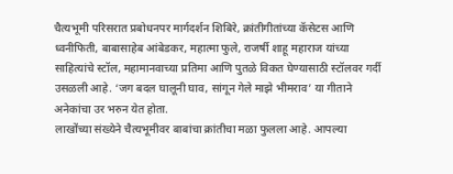चैत्यभूमी परिसरात प्रबोधनपर मार्गदर्शन शिबिरे, क्रांतीगीतांच्या कॅसेटस आणि ध्वनीफिती, बाबासाहेब आंबेडकर, महात्मा फुले, राजर्षी शाहू महाराज यांच्या साहित्यांचे स्टॉल, महामानवाच्या प्रतिमा आणि पुतळे विकत घेण्यासाठी स्टॉलवर गर्दी उसळली आहे. ‘जग बदल घालूनी घाव, सांगून गेले माझे भीमराव’ या गीताने अनेकांचा उर भरुन येत होता.
लाखोंच्या संख्येने चैत्यभूमीवर बाबांचा क्रांतीचा मळा फुलला आहे. आपल्या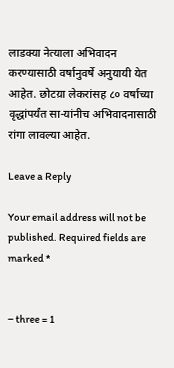लाडक्या नेत्याला अभिवादन करण्यासाठी वर्षानुवर्षे अनुयायी येत आहेत. छोटय़ा लेकरांसह ८० वर्षाच्या वृद्धांपर्यंत सा-यांनीच अभिवादनासाठी रांगा लावल्या आहेत.

Leave a Reply

Your email address will not be published. Required fields are marked *


− three = 1